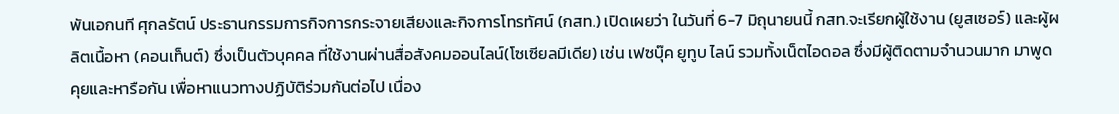พันเอกนที ศุกลรัตน์ ประธานกรรมการกิจการกระจายเสียงและกิจการโทรทัศน์ (กสท.) เปิดเผยว่า ในวันที่ 6-7 มิถุนายนนี้ กสท.จะเรียกผู้ใช้งาน (ยูสเซอร์) และผู้ผลิตเนื้อหา (คอนเท็นต์) ซึ่งเป็นตัวบุคคล ที่ใช้งานผ่านสื่อสังคมออนไลน์(โซเซียลมีเดีย) เช่น เฟซบุ๊ค ยูทูบ ไลน์ รวมทั้งเน็ตไอดอล ซึ่งมีผู้ติดตามจำนวนมาก มาพูดคุยและหารือกัน เพื่อหาแนวทางปฏิบัติร่วมกันต่อไป เนื่อง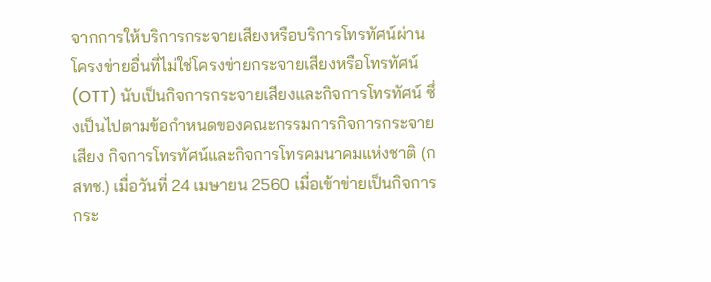จากการให้บริการกระจายเสียงหรือบริการโทรทัศน์ผ่านโครงข่ายอื่นที่ไม่ใช่โครงข่ายกระจายเสียงหรือโทรทัศน์(OTT) นับเป็นกิจการกระจายเสียงและกิจการโทรทัศน์ ซึ่งเป็นไปตามข้อกำหนดของคณะกรรมการกิจการกระจายเสียง กิจการโทรทัศน์และกิจการโทรคมนาคมแห่งชาติ (กสทช.) เมื่อวันที่ 24 เมษายน 2560 เมื่อเข้าข่ายเป็นกิจการกระ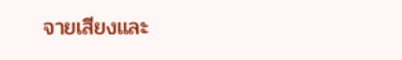จายเสียงและ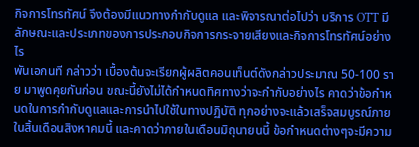กิจการโทรทัศน์ จึงต้องมีแนวทางกำกับดูแล และพิจารณาต่อไปว่า บริการ OTT มีลักษณะและประเภทของการประกอบกิจการกระจายเสียงและกิจการโทรทัศน์อย่างไร
พันเอกนที กล่าวว่า เบื้องต้นจะเรียกผู้ผลิตคอนเท็นต์ดังกล่าวประมาณ 50-100 ราย มาพูดคุยกันก่อน ขณะนี้ยังไม่ได้กำหนดทิศทางว่าจะกำกับอย่างไร คาดว่าข้อกำหนดในการกำกับดูแลและการนำไปใช้ในทางปฏิบัติ ทุกอย่างจะแล้วเสร็จสมบูรณ์ภายในสิ้นเดือนสิงหาคมนี้ และคาดว่าภายในเดือนมิถุนายนนี้ ข้อกำหนดต่างๆจะมีความ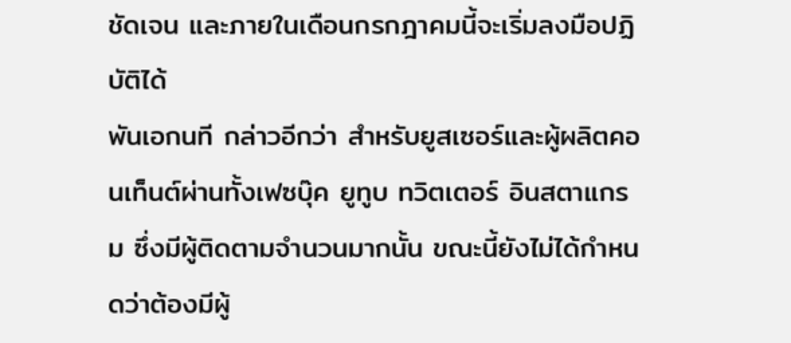ชัดเจน และภายในเดือนกรกฎาคมนี้จะเริ่มลงมือปฏิบัติได้
พันเอกนที กล่าวอีกว่า สำหรับยูสเซอร์และผู้ผลิตคอนเท็นต์ผ่านทั้งเฟซบุ๊ค ยูทูบ ทวิตเตอร์ อินสตาแกรม ซึ่งมีผู้ติดตามจำนวนมากนั้น ขณะนี้ยังไม่ได้กำหนดว่าต้องมีผู้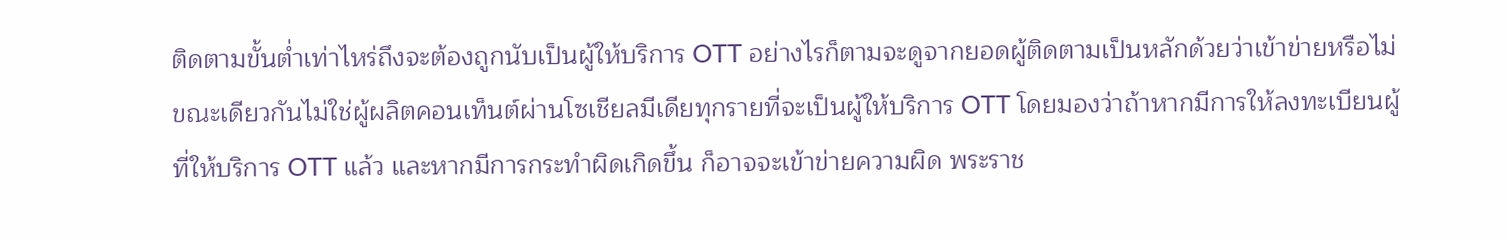ติดตามขั้นต่ำเท่าไหร่ถึงจะต้องถูกนับเป็นผู้ให้บริการ OTT อย่างไรก็ตามจะดูจากยอดผู้ติดตามเป็นหลักด้วยว่าเข้าข่ายหรือไม่ ขณะเดียวกันไม่ใช่ผู้ผลิตคอนเท็นต์ผ่านโซเชียลมีเดียทุกรายที่จะเป็นผู้ให้บริการ OTT โดยมองว่าถ้าหากมีการให้ลงทะเบียนผู้ที่ให้บริการ OTT แล้ว และหากมีการกระทำผิดเกิดขึ้น ก็อาจจะเข้าข่ายความผิด พระราช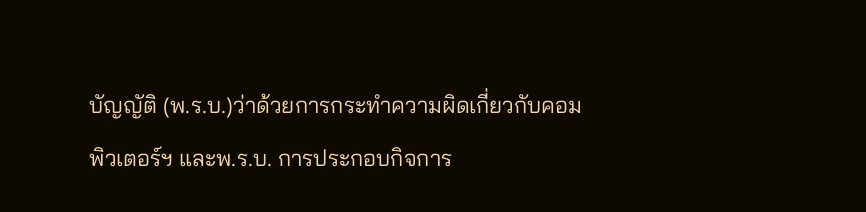บัญญัติ (พ.ร.บ.)ว่าด้วยการกระทำความผิดเกี่ยวกับคอมพิวเตอร์ฯ และพ.ร.บ. การประกอบกิจการ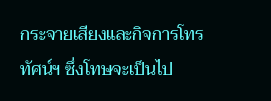กระจายเสียงและกิจการโทรทัศน์ฯ ซึ่งโทษจะเป็นไป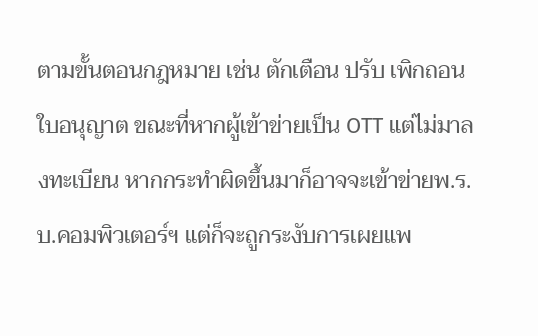ตามขั้นตอนกฎหมาย เช่น ตักเตือน ปรับ เพิกถอนใบอนุญาต ขณะที่หากผู้เข้าข่ายเป็น OTT แต่ไม่มาลงทะเบียน หากกระทำผิดขึ้นมาก็อาจจะเข้าข่ายพ.ร.บ.คอมพิวเตอร์ฯ แต่ก็จะถูกระงับการเผยแพ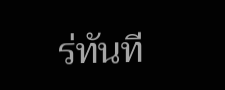ร่ทันที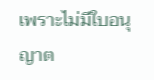เพราะไม่มีใบอนุญาต